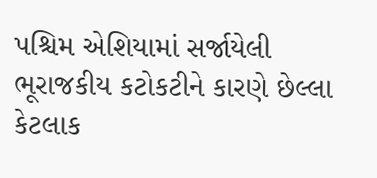પશ્ચિમ એશિયામાં સર્જાયેલી ભૂરાજકીય કટોકટીને કારણે છેલ્લા કેટલાક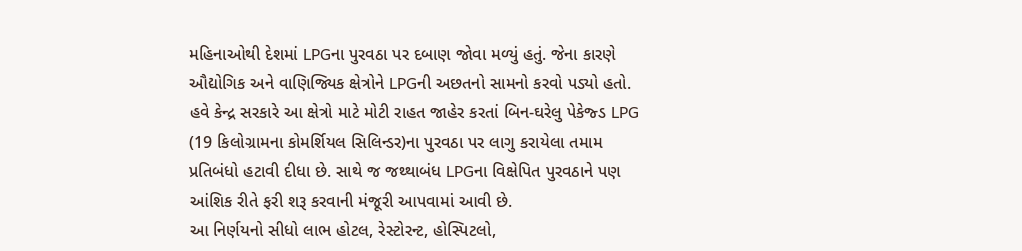મહિનાઓથી દેશમાં LPGના પુરવઠા પર દબાણ જોવા મળ્યું હતું. જેના કારણે ઔદ્યોગિક અને વાણિજ્યિક ક્ષેત્રોને LPGની અછતનો સામનો કરવો પડ્યો હતો. હવે કેન્દ્ર સરકારે આ ક્ષેત્રો માટે મોટી રાહત જાહેર કરતાં બિન-ઘરેલુ પેકેજ્ડ LPG (19 કિલોગ્રામના કોમર્શિયલ સિલિન્ડર)ના પુરવઠા પર લાગુ કરાયેલા તમામ પ્રતિબંધો હટાવી દીધા છે. સાથે જ જથ્થાબંધ LPGના વિક્ષેપિત પુરવઠાને પણ આંશિક રીતે ફરી શરૂ કરવાની મંજૂરી આપવામાં આવી છે.
આ નિર્ણયનો સીધો લાભ હોટલ, રેસ્ટોરન્ટ, હોસ્પિટલો,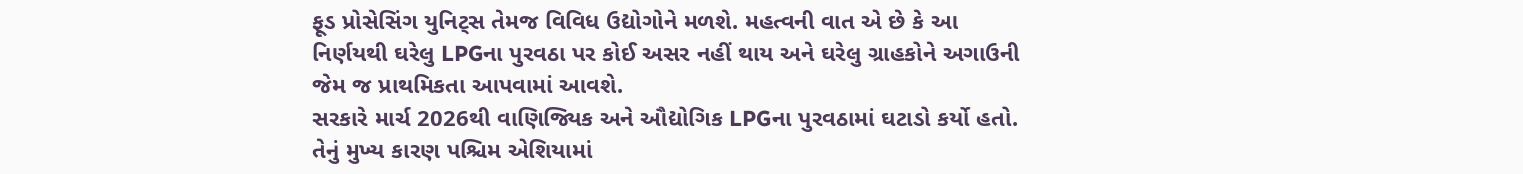ફૂડ પ્રોસેસિંગ યુનિટ્સ તેમજ વિવિધ ઉદ્યોગોને મળશે. મહત્વની વાત એ છે કે આ નિર્ણયથી ઘરેલુ LPGના પુરવઠા પર કોઈ અસર નહીં થાય અને ઘરેલુ ગ્રાહકોને અગાઉની જેમ જ પ્રાથમિકતા આપવામાં આવશે.
સરકારે માર્ચ 2026થી વાણિજ્યિક અને ઔદ્યોગિક LPGના પુરવઠામાં ઘટાડો કર્યો હતો. તેનું મુખ્ય કારણ પશ્ચિમ એશિયામાં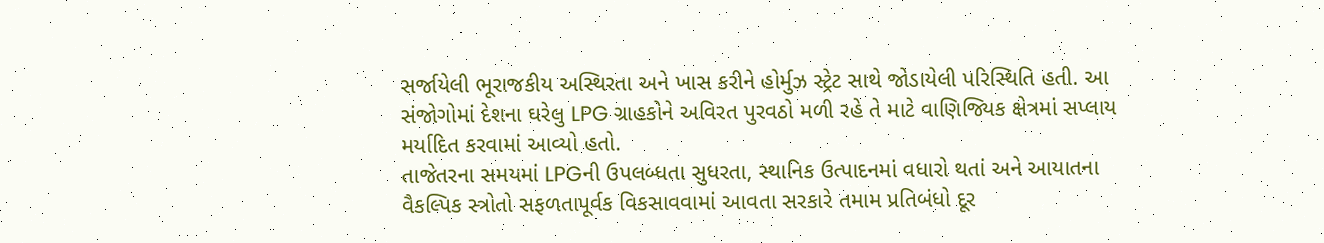સર્જાયેલી ભૂરાજકીય અસ્થિરતા અને ખાસ કરીને હોર્મુઝ સ્ટ્રેટ સાથે જોડાયેલી પરિસ્થિતિ હતી. આ સંજોગોમાં દેશના ઘરેલુ LPG ગ્રાહકોને અવિરત પુરવઠો મળી રહે તે માટે વાણિજ્યિક ક્ષેત્રમાં સપ્લાય મર્યાદિત કરવામાં આવ્યો હતો.
તાજેતરના સમયમાં LPGની ઉપલબ્ધતા સુધરતા, સ્થાનિક ઉત્પાદનમાં વધારો થતાં અને આયાતના વૈકલ્પિક સ્ત્રોતો સફળતાપૂર્વક વિકસાવવામાં આવતા સરકારે તમામ પ્રતિબંધો દૂર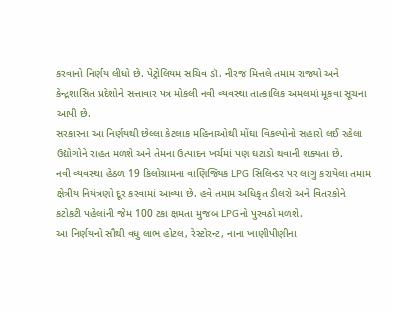કરવાનો નિર્ણય લીધો છે. પેટ્રોલિયમ સચિવ ડૉ. નીરજ મિત્તલે તમામ રાજ્યો અને કેન્દ્રશાસિત પ્રદેશોને સત્તાવાર પત્ર મોકલી નવી વ્યવસ્થા તાત્કાલિક અમલમાં મૂકવા સૂચના આપી છે.
સરકારના આ નિર્ણયથી છેલ્લા કેટલાક મહિનાઓથી મોંઘા વિકલ્પોનો સહારો લઈ રહેલા ઉદ્યોગોને રાહત મળશે અને તેમના ઉત્પાદન ખર્ચમાં પણ ઘટાડો થવાની શક્યતા છે.
નવી વ્યવસ્થા હેઠળ 19 કિલોગ્રામના વાણિજ્યિક LPG સિલિન્ડર પર લાગુ કરાયેલા તમામ ક્ષેત્રીય નિયંત્રણો દૂર કરવામાં આવ્યા છે. હવે તમામ અધિકૃત ડીલરો અને વિતરકોને કટોકટી પહેલાંની જેમ 100 ટકા ક્ષમતા મુજબ LPGનો પુરવઠો મળશે.
આ નિર્ણયનો સૌથી વધુ લાભ હોટલ, રેસ્ટોરન્ટ, નાના ખાણીપીણીના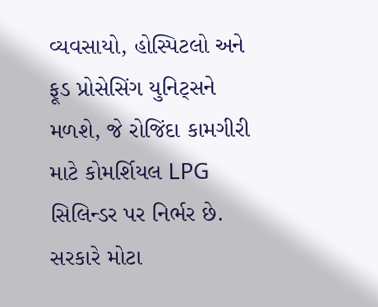વ્યવસાયો, હોસ્પિટલો અને ફૂડ પ્રોસેસિંગ યુનિટ્સને મળશે, જે રોજિંદા કામગીરી માટે કોમર્શિયલ LPG સિલિન્ડર પર નિર્ભર છે.
સરકારે મોટા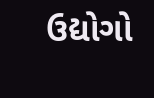ઉદ્યોગો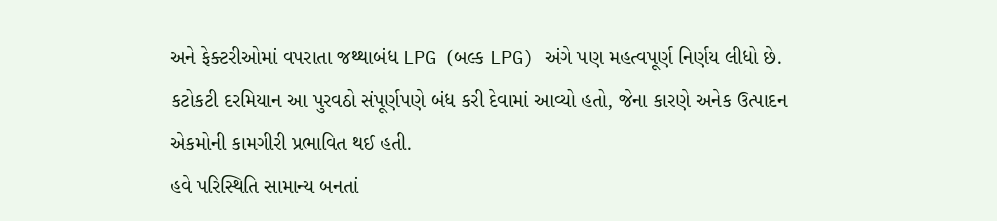અને ફેક્ટરીઓમાં વપરાતા જથ્થાબંધ LPG (બલ્ક LPG) અંગે પણ મહત્વપૂર્ણ નિર્ણય લીધો છે. કટોકટી દરમિયાન આ પુરવઠો સંપૂર્ણપણે બંધ કરી દેવામાં આવ્યો હતો, જેના કારણે અનેક ઉત્પાદન એકમોની કામગીરી પ્રભાવિત થઈ હતી.
હવે પરિસ્થિતિ સામાન્ય બનતાં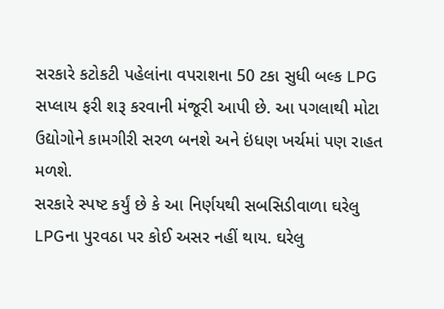સરકારે કટોકટી પહેલાંના વપરાશના 50 ટકા સુધી બલ્ક LPG સપ્લાય ફરી શરૂ કરવાની મંજૂરી આપી છે. આ પગલાથી મોટા ઉદ્યોગોને કામગીરી સરળ બનશે અને ઇંધણ ખર્ચમાં પણ રાહત મળશે.
સરકારે સ્પષ્ટ કર્યું છે કે આ નિર્ણયથી સબસિડીવાળા ઘરેલુ LPGના પુરવઠા પર કોઈ અસર નહીં થાય. ઘરેલુ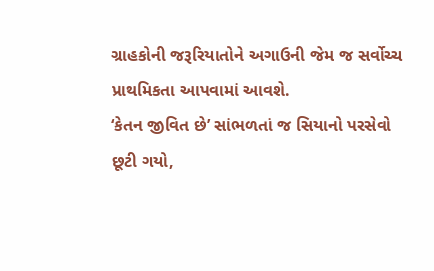ગ્રાહકોની જરૂરિયાતોને અગાઉની જેમ જ સર્વોચ્ચ પ્રાથમિકતા આપવામાં આવશે.
‘કેતન જીવિત છે’ સાંભળતાં જ સિયાનો પરસેવો છૂટી ગયો,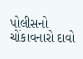પોલીસનો ચોંકાવનારો દાવો